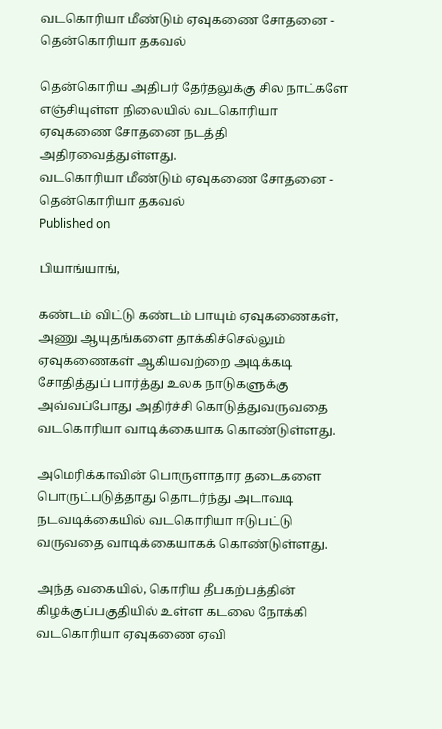வடகொரியா மீண்டும் ஏவுகணை சோதனை - தென்கொரியா தகவல்

தென்கொரிய அதிபர் தேர்தலுக்கு சில நாட்களே எஞ்சியுள்ள நிலையில் வடகொரியா ஏவுகணை சோதனை நடத்தி அதிரவைத்துள்ளது.
வடகொரியா மீண்டும் ஏவுகணை சோதனை - தென்கொரியா தகவல்
Published on

பியாங்யாங்,

கண்டம் விட்டு கண்டம் பாயும் ஏவுகணைகள், அணு ஆயுதங்களை தாக்கிச்செல்லும் ஏவுகணைகள் ஆகியவற்றை அடிக்கடி சோதித்துப் பார்த்து உலக நாடுகளுக்கு அவ்வப்போது அதிர்ச்சி கொடுத்துவருவதை வடகொரியா வாடிக்கையாக கொண்டுள்ளது.

அமெரிக்காவின் பொருளாதார தடைகளை பொருட்படுத்தாது தொடர்ந்து அடாவடி நடவடிக்கையில் வடகொரியா ஈடுபட்டு வருவதை வாடிக்கையாகக் கொண்டுள்ளது.

அந்த வகையில், கொரிய தீபகற்பத்தின் கிழக்குப்பகுதியில் உள்ள கடலை நோக்கி வடகொரியா ஏவுகணை ஏவி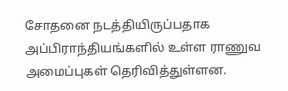சோதனை நடத்தியிருப்பதாக அப்பிராந்தியங்களில் உள்ள ராணுவ அமைப்புகள் தெரிவித்துள்ளன.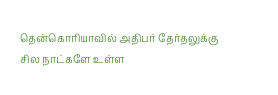தென்கொரியாவில் அதிபர் தேர்தலுக்கு சில நாட்களே உள்ள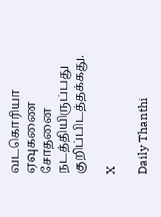வடகொரியா ஏவுகணை சோதனை நடத்தியிருப்பது குறிப்பிடத்தக்கது.

X

Daily Thanthi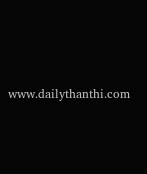www.dailythanthi.com